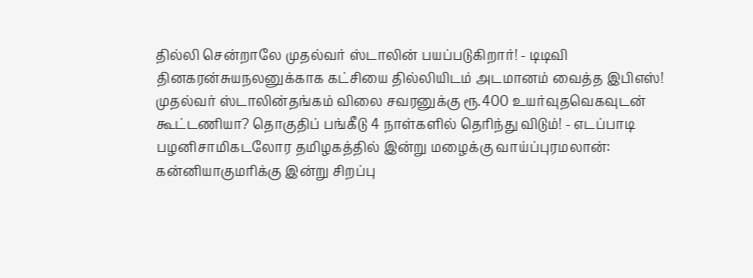தில்லி சென்றாலே முதல்வர் ஸ்டாலின் பயப்படுகிறார்! - டிடிவி தினகரன்சுயநலனுக்காக கட்சியை தில்லியிடம் அடமானம் வைத்த இபிஎஸ்! முதல்வர் ஸ்டாலின்தங்கம் விலை சவரனுக்கு ரூ.400 உயர்வுதவெகவுடன் கூட்டணியா? தொகுதிப் பங்கீடு 4 நாள்களில் தெரிந்து விடும்! - எடப்பாடி பழனிசாமிகடலோர தமிழகத்தில் இன்று மழைக்கு வாய்ப்புரமலான்: கன்னியாகுமரிக்கு இன்று சிறப்பு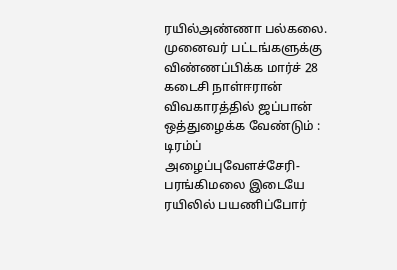ரயில்அண்ணா பல்கலை. முனைவர் பட்டங்களுக்கு விண்ணப்பிக்க மார்ச் 28 கடைசி நாள்ஈரான் விவகாரத்தில் ஜப்பான் ஒத்துழைக்க வேண்டும் : டிரம்ப் அழைப்புவேளச்சேரி-பரங்கிமலை இடையே ரயிலில் பயணிப்போர்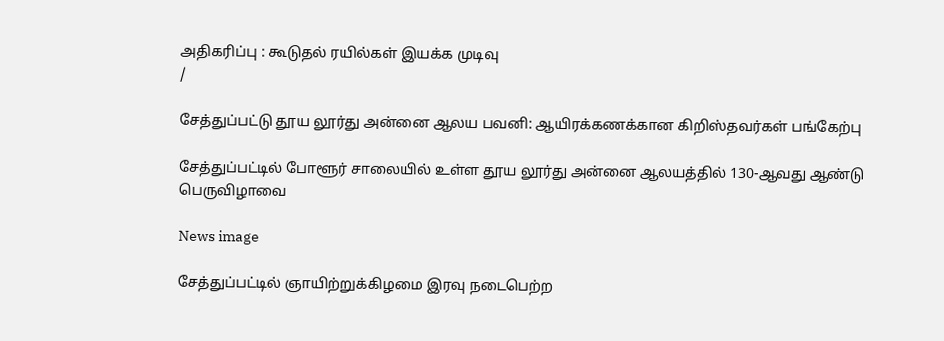அதிகரிப்பு : கூடுதல் ரயில்கள் இயக்க முடிவு
/

சேத்துப்பட்டு தூய லூர்து அன்னை ஆலய பவனி: ஆயிரக்கணக்கான கிறிஸ்தவர்கள் பங்கேற்பு

சேத்துப்பட்டில் போளூர் சாலையில் உள்ள தூய லூர்து அன்னை ஆலயத்தில் 130-ஆவது ஆண்டு பெருவிழாவை

News image

சேத்துப்பட்டில் ஞாயிற்றுக்கிழமை இரவு நடைபெற்ற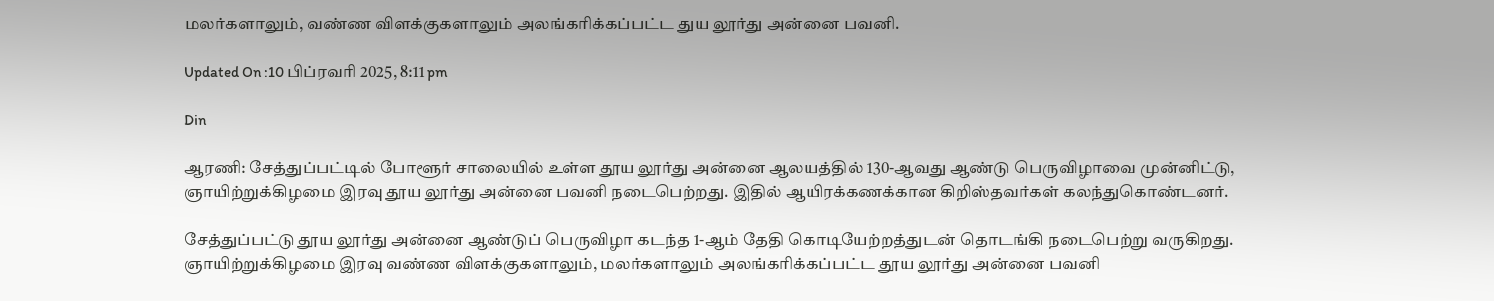மலர்களாலும், வண்ண விளக்குகளாலும் அலங்கரிக்கப்பட்ட துய லூர்து அன்னை பவனி.

Updated On :10 பிப்ரவரி 2025, 8:11 pm

Din

ஆரணி: சேத்துப்பட்டில் போளூர் சாலையில் உள்ள தூய லூர்து அன்னை ஆலயத்தில் 130-ஆவது ஆண்டு பெருவிழாவை முன்னிட்டு, ஞாயிற்றுக்கிழமை இரவு தூய லூர்து அன்னை பவனி நடைபெற்றது. இதில் ஆயிரக்கணக்கான கிறிஸ்தவர்கள் கலந்துகொண்டனர்.

சேத்துப்பட்டு தூய லூர்து அன்னை ஆண்டுப் பெருவிழா கடந்த 1-ஆம் தேதி கொடியேற்றத்துடன் தொடங்கி நடைபெற்று வருகிறது. ஞாயிற்றுக்கிழமை இரவு வண்ண விளக்குகளாலும், மலர்களாலும் அலங்கரிக்கப்பட்ட தூய லூர்து அன்னை பவனி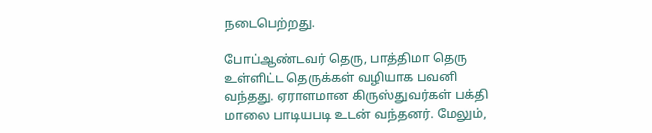நடைபெற்றது.

போப்ஆண்டவர் தெரு, பாத்திமா தெரு உள்ளிட்ட தெருக்கள் வழியாக பவனி வந்தது. ஏராளமான கிருஸ்துவர்கள் பக்தி மாலை பாடியபடி உடன் வந்தனர். மேலும்,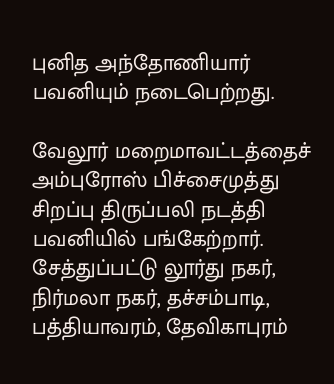புனித அந்தோணியார் பவனியும் நடைபெற்றது.

வேலூர் மறைமாவட்டத்தைச் அம்புரோஸ் பிச்சைமுத்து சிறப்பு திருப்பலி நடத்தி பவனியில் பங்கேற்றார். சேத்துப்பட்டு லூர்து நகர், நிர்மலா நகர், தச்சம்பாடி, பத்தியாவரம், தேவிகாபுரம்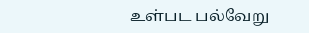உள்பட பல்வேறு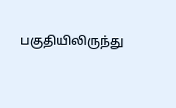பகுதியிலிருந்து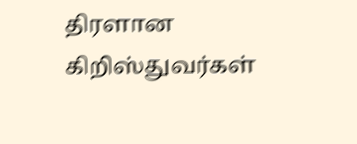திரளான கிறிஸ்துவர்கள்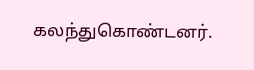கலந்துகொண்டனர்.